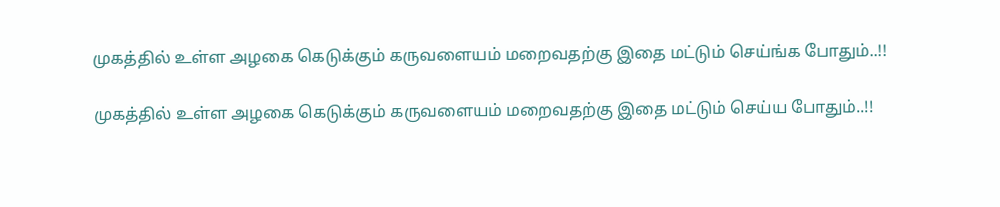முகத்தில் உள்ள அழகை கெடுக்கும் கருவளையம் மறைவதற்கு இதை மட்டும் செய்ங்க போதும்..!!

முகத்தில் உள்ள அழகை கெடுக்கும் கருவளையம் மறைவதற்கு இதை மட்டும் செய்ய போதும்..!!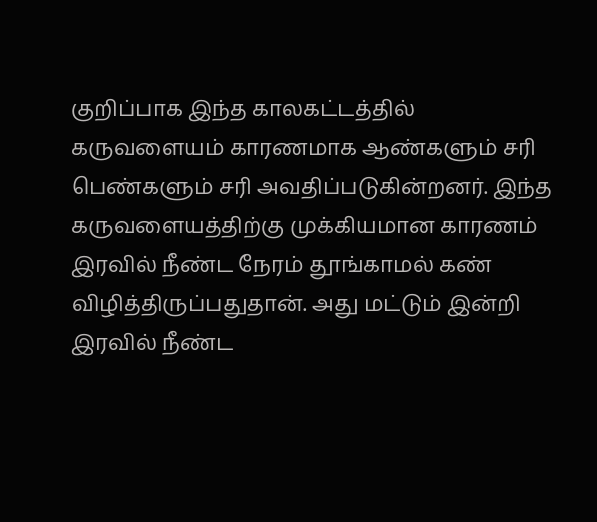குறிப்பாக இந்த காலகட்டத்தில் கருவளையம் காரணமாக ஆண்களும் சரி பெண்களும் சரி அவதிப்படுகின்றனர். இந்த கருவளையத்திற்கு முக்கியமான காரணம் இரவில் நீண்ட நேரம் தூங்காமல் கண் விழித்திருப்பதுதான். அது மட்டும் இன்றி இரவில் நீண்ட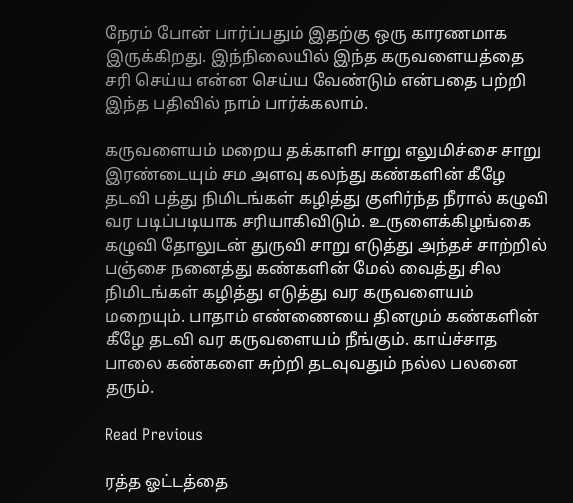நேரம் போன் பார்ப்பதும் இதற்கு ஒரு காரணமாக இருக்கிறது. இந்நிலையில் இந்த கருவளையத்தை சரி செய்ய என்ன செய்ய வேண்டும் என்பதை பற்றி இந்த பதிவில் நாம் பார்க்கலாம்.

கருவளையம் மறைய தக்காளி சாறு எலுமிச்சை சாறு இரண்டையும் சம அளவு கலந்து கண்களின் கீழே தடவி பத்து நிமிடங்கள் கழித்து குளிர்ந்த நீரால் கழுவி வர படிப்படியாக சரியாகிவிடும். உருளைக்கிழங்கை கழுவி தோலுடன் துருவி சாறு எடுத்து அந்தச் சாற்றில் பஞ்சை நனைத்து கண்களின் மேல் வைத்து சில நிமிடங்கள் கழித்து எடுத்து வர கருவளையம் மறையும். பாதாம் எண்ணையை தினமும் கண்களின் கீழே தடவி வர கருவளையம் நீங்கும். காய்ச்சாத பாலை கண்களை சுற்றி தடவுவதும் நல்ல பலனை தரும்.

Read Previous

ரத்த ஓட்டத்தை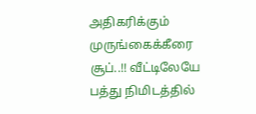அதிகரிக்கும் முருங்கைக்கீரை சூப்..!! வீட்டிலேயே பத்து நிமிடத்தில்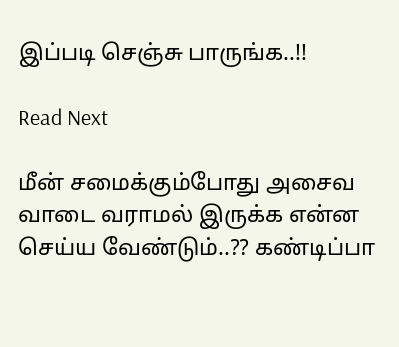இப்படி செஞ்சு பாருங்க..!!

Read Next

மீன் சமைக்கும்போது அசைவ வாடை வராமல் இருக்க என்ன செய்ய வேண்டும்..?? கண்டிப்பா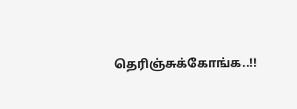தெரிஞ்சுக்கோங்க..!!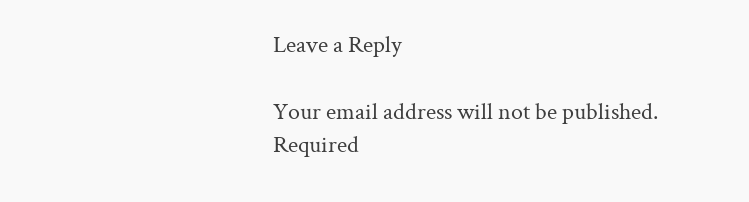Leave a Reply

Your email address will not be published. Required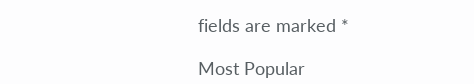fields are marked *

Most Popular